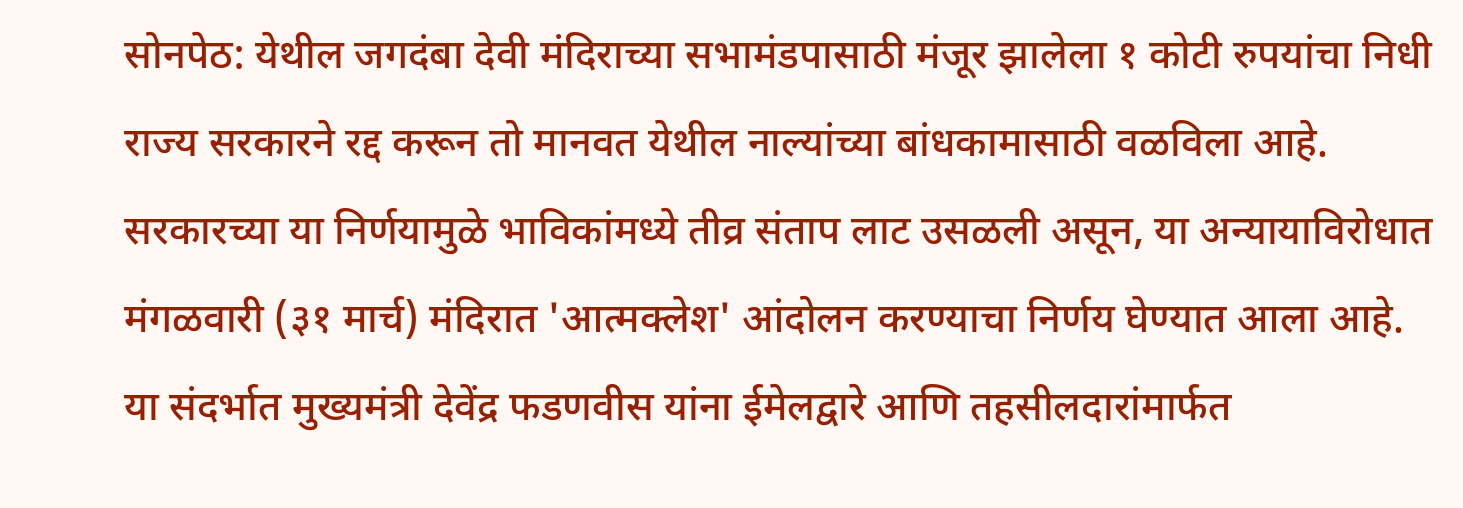सोनपेठ: येथील जगदंबा देवी मंदिराच्या सभामंडपासाठी मंजूर झालेला १ कोटी रुपयांचा निधी राज्य सरकारने रद्द करून तो मानवत येथील नाल्यांच्या बांधकामासाठी वळविला आहे. सरकारच्या या निर्णयामुळे भाविकांमध्ये तीव्र संताप लाट उसळली असून, या अन्यायाविरोधात मंगळवारी (३१ मार्च) मंदिरात 'आत्मक्लेश' आंदोलन करण्याचा निर्णय घेण्यात आला आहे. या संदर्भात मुख्यमंत्री देवेंद्र फडणवीस यांना ईमेलद्वारे आणि तहसीलदारांमार्फत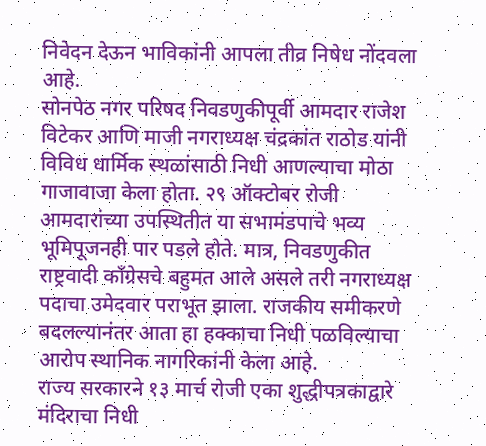निवेदन देऊन भाविकांनी आपला तीव्र निषेध नोंदवला आहे.
सोनपेठ नगर परिषद निवडणुकीपूर्वी आमदार राजेश विटेकर आणि माजी नगराध्यक्ष चंद्रकांत राठोड यांनी विविध धार्मिक स्थळांसाठी निधी आणल्याचा मोठा गाजावाजा केला होता. २९ ऑक्टोबर रोजी आमदारांच्या उपस्थितीत या सभामंडपाचे भव्य भूमिपूजनही पार पडले होते. मात्र, निवडणुकीत राष्ट्रवादी काँग्रेसचे बहुमत आले असले तरी नगराध्यक्ष पदाचा उमेदवार पराभूत झाला. राजकीय समीकरणे बदलल्यानंतर आता हा हक्काचा निधी पळविल्याचा आरोप स्थानिक नागरिकांनी केला आहे.
राज्य सरकारने १३ मार्च रोजी एका शुद्धीपत्रकाद्वारे मंदिराचा निधी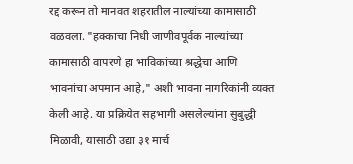रद्द करून तो मानवत शहरातील नाल्यांच्या कामासाठी वळवला. "हक्काचा निधी जाणीवपूर्वक नाल्यांच्या कामासाठी वापरणे हा भाविकांच्या श्रद्धेचा आणि भावनांचा अपमान आहे," अशी भावना नागरिकांनी व्यक्त केली आहे. या प्रक्रियेत सहभागी असलेल्यांना सुबुद्धी मिळावी, यासाठी उद्या ३१ मार्च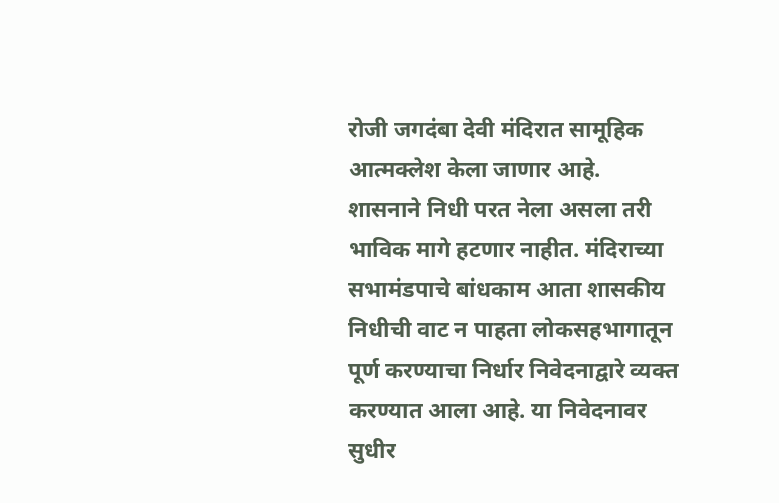रोजी जगदंबा देवी मंदिरात सामूहिक आत्मक्लेश केला जाणार आहे.
शासनाने निधी परत नेला असला तरी भाविक मागे हटणार नाहीत. मंदिराच्या सभामंडपाचे बांधकाम आता शासकीय निधीची वाट न पाहता लोकसहभागातून पूर्ण करण्याचा निर्धार निवेदनाद्वारे व्यक्त करण्यात आला आहे. या निवेदनावर सुधीर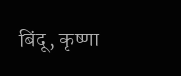बिंदू, कृष्णा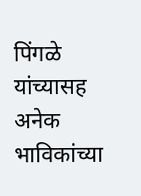पिंगळे यांच्यासह अनेक भाविकांच्या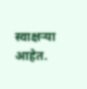स्वाक्षऱ्या आहेत.